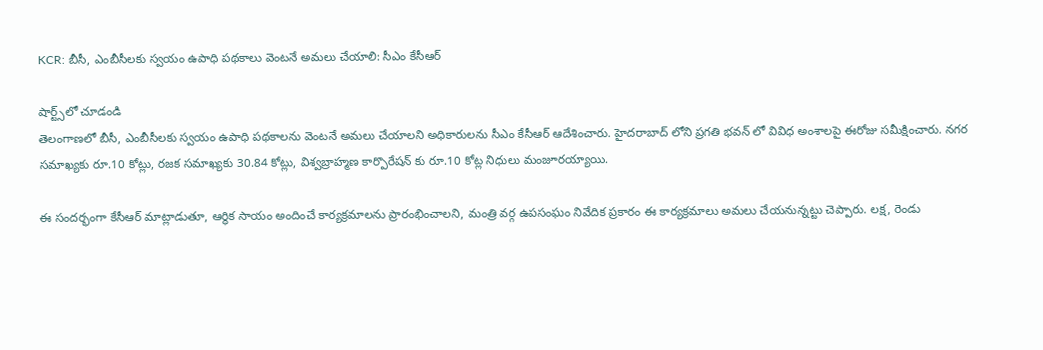KCR: బీసీ, ఎంబీసీలకు స్వయం ఉపాధి పథకాలు వెంటనే అమలు చేయాలి: సీఎం కేసీఆర్

షార్ట్స్‌లో చూడండి
తెలంగాణలో బీసీ, ఎంబీసీలకు స్వయం ఉపాధి పథకాలను వెంటనే అమలు చేయాలని అధికారులను సీఎం కేసీఆర్ ఆదేశించారు. హైదరాబాద్ లోని ప్రగతి భవన్ లో వివిధ అంశాలపై ఈరోజు సమీక్షించారు. నగర సమాఖ్యకు రూ.10 కోట్లు, రజక సమాఖ్యకు 30.84 కోట్లు, విశ్వబ్రాహ్మణ కార్పొరేషన్ కు రూ.10 కోట్ల నిధులు మంజూరయ్యాయి.

ఈ సందర్భంగా కేసీఆర్ మాట్లాడుతూ, ఆర్థిక సాయం అందించే కార్యక్రమాలను ప్రారంభించాలని, మంత్రి వర్గ ఉపసంఘం నివేదిక ప్రకారం ఈ కార్యక్రమాలు అమలు చేయనున్నట్టు చెప్పారు. లక్ష, రెండు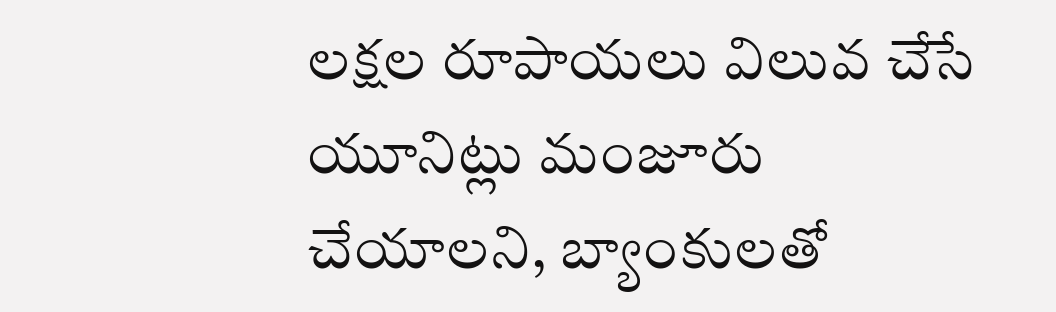లక్షల రూపాయలు విలువ చేసే యూనిట్లు మంజూరు చేయాలని, బ్యాంకులతో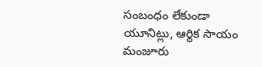సంబంధం లేకుండా యూనిట్లు, ఆర్థిక సాయం మంజూరు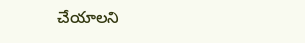చేయాలని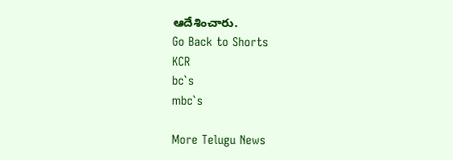ఆదేశించారు.
Go Back to Shorts
KCR
bc`s
mbc`s

More Telugu News